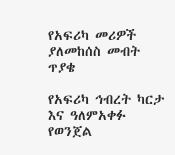የአፍሪካ መሪዎች ያለመከሰስ መብት ጥያቄ

የአፍሪካ ኅብረት ካርታ እና ዓለምአቀፉ የወንጀል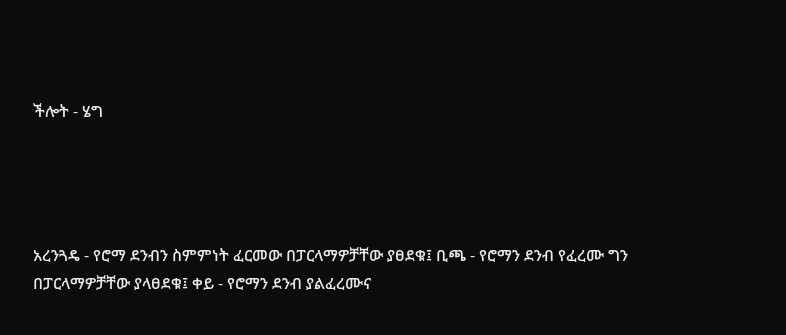ችሎት - ሄግ




አረንጓዴ - የሮማ ደንብን ስምምነት ፈርመው በፓርላማዎቻቸው ያፀደቁ፤ ቢጫ - የሮማን ደንብ የፈረሙ ግን በፓርላማዎቻቸው ያላፀደቁ፤ ቀይ - የሮማን ደንብ ያልፈረሙና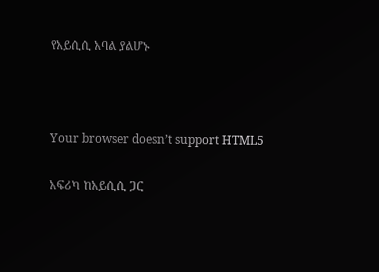የአይሲሲ አባል ያልሆኑ



Your browser doesn’t support HTML5

አፍሪካ ከአይሲሲ ጋር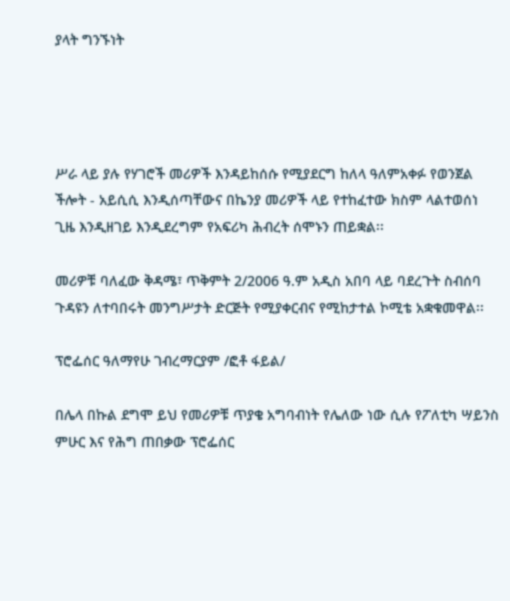ያላት ግንኙነት




ሥራ ላይ ያሉ የሃገሮች መሪዎች እንዳይከሰሱ የሚያደርግ ከለላ ዓለምአቀፉ የወንጀል ችሎት - አይሲሲ እንዲሰጣቸውና በኬንያ መሪዎች ላይ የተከፈተው ክስም ላልተወሰነ ጊዜ እንዲዘገይ እንዲደረግም የአፍሪካ ሕብረት ሰሞኑን ጠይቋል፡፡

መሪዎቹ ባለፈው ቅዳሜ፣ ጥቅምት 2/2006 ዓ.ም አዲስ አበባ ላይ ባደረጉት ስብሰባ ጉዳዩን ለተባበሩት መንግሥታት ድርጅት የሚያቀርብና የሚከታተል ኮሚቴ አቋቁመዋል፡፡

ፕሮፌሰር ዓለማየሁ ገብረማርያም /ፎቶ ፋይል/

በሌላ በኩል ደግሞ ይህ የመሪዎቹ ጥያቄ አግባብነት የሌለው ነው ሲሉ የፖለቲካ ሣይንስ ምሁር እና የሕግ ጠበቃው ፕሮፌሰር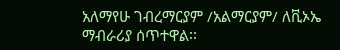አለማየሁ ገብረማርያም /አልማርያም/ ለቪኦኤ ማብራሪያ ሰጥተዋል፡፡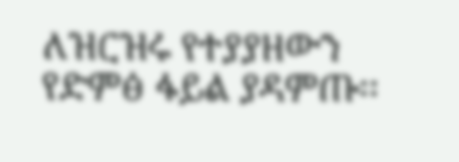ለዝርዝሩ የተያያዘውን የድምፅ ፋይል ያዳምጡ፡፡